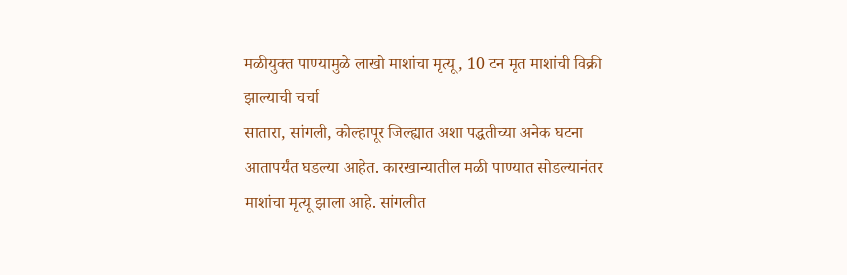मळीयुक्त पाण्यामुळे लाखो माशांचा मृत्यू, 10 टन मृत माशांची विक्री झाल्याची चर्चा
सातारा, सांगली, कोल्हापूर जिल्ह्यात अशा पद्धतीच्या अनेक घटना आतापर्यंत घडल्या आहेत. कारखान्यातील मळी पाण्यात सोडल्यानंतर माशांचा मृत्यू झाला आहे. सांगलीत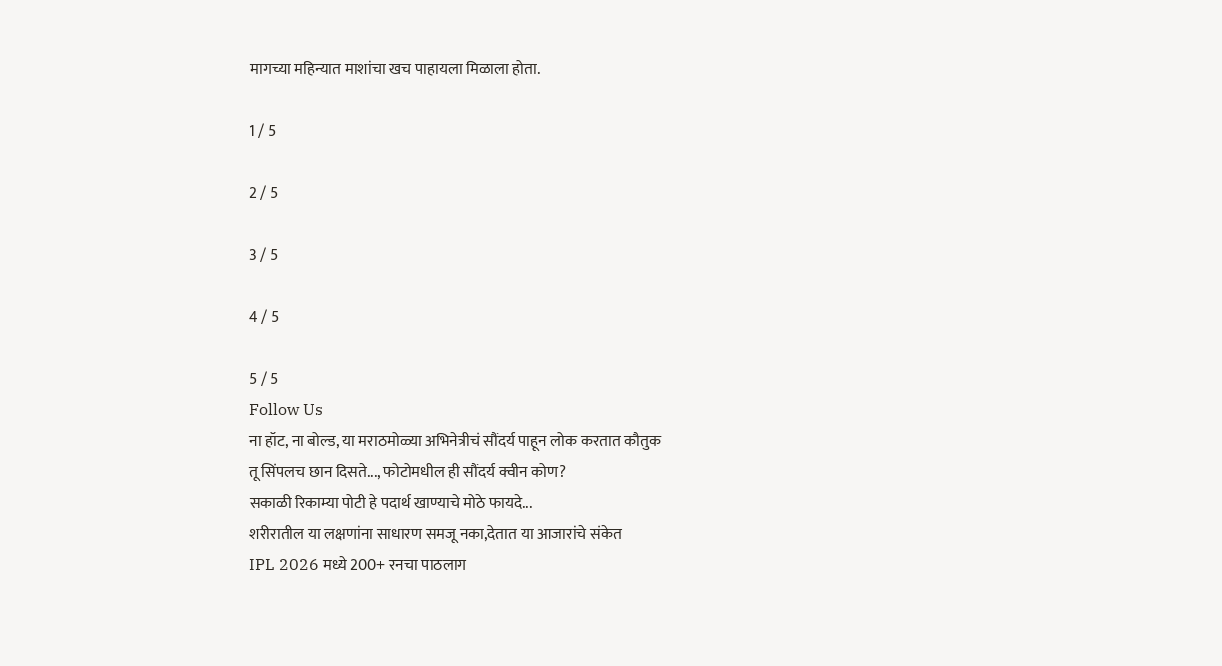मागच्या महिन्यात माशांचा खच पाहायला मिळाला होता.

1 / 5

2 / 5

3 / 5

4 / 5

5 / 5
Follow Us
ना हॉट, ना बोल्ड, या मराठमोळ्या अभिनेत्रीचं सौंदर्य पाहून लोक करतात कौतुक
तू सिंपलच छान दिसते..., फोटोमधील ही सौंदर्य क्वीन कोण?
सकाळी रिकाम्या पोटी हे पदार्थ खाण्याचे मोठे फायदे...
शरीरातील या लक्षणांना साधारण समजू नका,देतात या आजारांचे संकेत
IPL 2026 मध्ये 200+ रनचा पाठलाग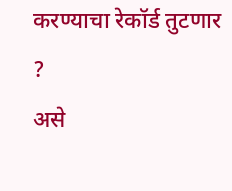करण्याचा रेकॉर्ड तुटणार ?
असे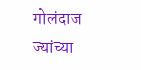गोलंदाज ज्यांच्या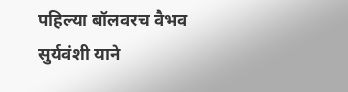पहिल्या बॉलवरच वैभव सुर्यवंशी याने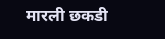मारली छकडी